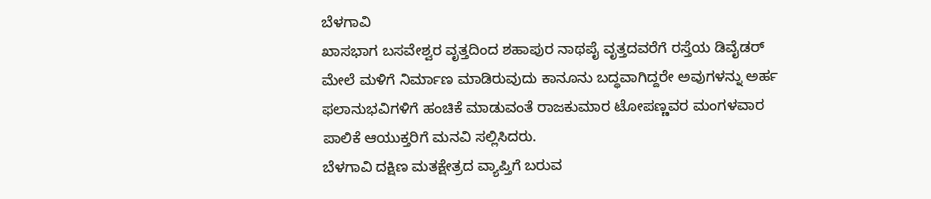ಬೆಳಗಾವಿ
ಖಾಸಭಾಗ ಬಸವೇಶ್ವರ ವೃತ್ತದಿಂದ ಶಹಾಪುರ ನಾಥಪೈ ವೃತ್ತದವರೆಗೆ ರಸ್ತೆಯ ಡಿವೈಡರ್ ಮೇಲೆ ಮಳಿಗೆ ನಿರ್ಮಾಣ ಮಾಡಿರುವುದು ಕಾನೂನು ಬದ್ಧವಾಗಿದ್ದರೇ ಅವುಗಳನ್ನು ಅರ್ಹ ಫಲಾನುಭವಿಗಳಿಗೆ ಹಂಚಿಕೆ ಮಾಡುವಂತೆ ರಾಜಕುಮಾರ ಟೋಪಣ್ಣವರ ಮಂಗಳವಾರ ಪಾಲಿಕೆ ಆಯುಕ್ತರಿಗೆ ಮನವಿ ಸಲ್ಲಿಸಿದರು.
ಬೆಳಗಾವಿ ದಕ್ಷಿಣ ಮತಕ್ಷೇತ್ರದ ವ್ಯಾಪ್ತಿಗೆ ಬರುವ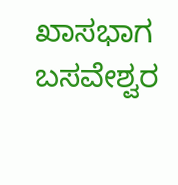ಖಾಸಭಾಗ ಬಸವೇಶ್ವರ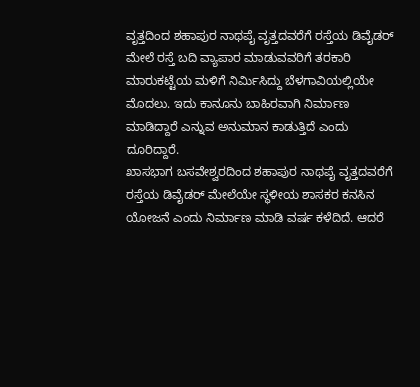ವೃತ್ತದಿಂದ ಶಹಾಪುರ ನಾಥಪೈ ವೃತ್ತದವರೆಗೆ ರಸ್ತೆಯ ಡಿವೈಡರ್ ಮೇಲೆ ರಸ್ತೆ ಬದಿ ವ್ಯಾಪಾರ ಮಾಡುವವರಿಗೆ ತರಕಾರಿ ಮಾರುಕಟ್ಟೆಯ ಮಳಿಗೆ ನಿರ್ಮಿಸಿದ್ದು ಬೆಳಗಾವಿಯಲ್ಲಿಯೇ ಮೊದಲು. ಇದು ಕಾನೂನು ಬಾಹಿರವಾಗಿ ನಿರ್ಮಾಣ ಮಾಡಿದ್ದಾರೆ ಎನ್ನುವ ಅನುಮಾನ ಕಾಡುತ್ತಿದೆ ಎಂದು ದೂರಿದ್ದಾರೆ.
ಖಾಸಭಾಗ ಬಸವೇಶ್ವರದಿಂದ ಶಹಾಪುರ ನಾಥಪೈ ವೃತ್ತದವರೆಗೆ ರಸ್ತೆಯ ಡಿವೈಡರ್ ಮೇಲೆಯೇ ಸ್ಥಳೀಯ ಶಾಸಕರ ಕನಸಿನ ಯೋಜನೆ ಎಂದು ನಿರ್ಮಾಣ ಮಾಡಿ ವರ್ಷ ಕಳೆದಿದೆ. ಆದರೆ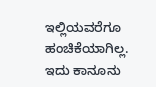ಇಲ್ಲಿಯವರೆಗೂ ಹಂಚಿಕೆಯಾಗಿಲ್ಲ. ಇದು ಕಾನೂನು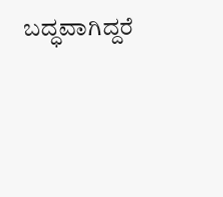ಬದ್ಧವಾಗಿದ್ದರೆ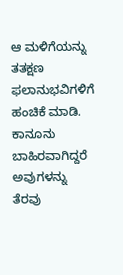ಆ ಮಳಿಗೆಯನ್ನು ತತಕ್ಷಣ ಫಲಾನುಭವಿಗಳಿಗೆ ಹಂಚಿಕೆ ಮಾಡಿ. ಕಾನೂನು ಬಾಹಿರವಾಗಿದ್ದರೆ ಅವುಗಳನ್ನು ತೆರವು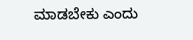ಮಾಡಬೇಕು ಎಂದು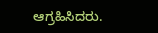ಆಗ್ರಹಿಸಿದರು.